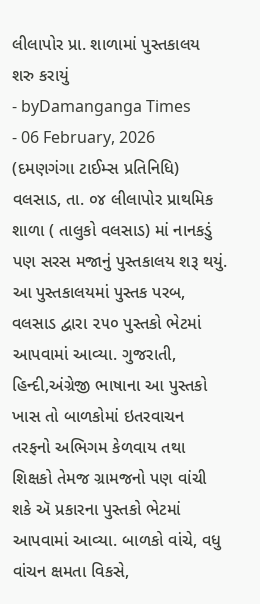લીલાપોર પ્રા. શાળામાં પુસ્તકાલય શરુ કરાયું
- byDamanganga Times
- 06 February, 2026
(દમણગંગા ટાઈમ્સ પ્રતિનિધિ)
વલસાડ, તા. ૦૪ લીલાપોર પ્રાથમિક શાળા ( તાલુકો વલસાડ) માં નાનકડું પણ સરસ મજાનું પુસ્તકાલય શરૂ થયું. આ પુસ્તકાલયમાં પુસ્તક પરબ, વલસાડ દ્વારા ૨૫૦ પુસ્તકો ભેટમાં આપવામાં આવ્યા. ગુજરાતી, હિન્દી,અંગ્રેજી ભાષાના આ પુસ્તકો ખાસ તો બાળકોમાં ઇતરવાચન તરફનો અભિગમ કેળવાય તથા શિક્ષકો તેમજ ગ્રામજનો પણ વાંચી શકે ઍ પ્રકારના પુસ્તકો ભેટમાં આપવામાં આવ્યા. બાળકો વાંચે, વધુ વાંચન ક્ષમતા વિકસે,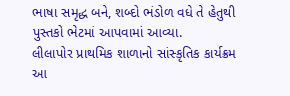ભાષા સમૃદ્ધ બને, શબ્દો ભંડોળ વધે તે હેતુથી પુસ્તકો ભેટમાં આપવામાં આવ્યા.
લીલાપોર પ્રાથમિક શાળાનો સાંસ્કૃતિક કાર્યક્રમ આ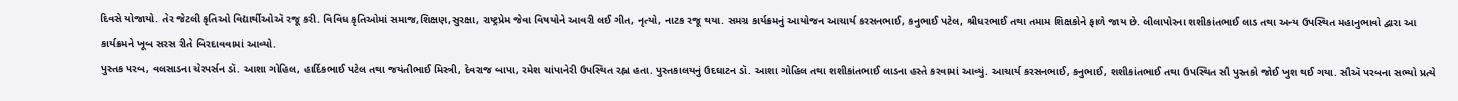દિવસે યોજાયો. તેર જેટલી કૃતિઓ વિદ્યાર્થીઓઍ રજૂ કરી. વિવિધ કૃતિઓમાં સમાજ,શિક્ષણ,સુરક્ષા, રાષ્ટ્રપ્રેમ જેવા વિષયોને આવરી લઈ ગીત, નૃત્યો, નાટક રજૂ થયા. સમગ્ર કાર્યક્રમનું આયોજન આચાર્ય કરસનભાઈ, કનુભાઈ પટેલ, શ્રીધરભાઈ તથા તમામ શિક્ષકોને ફાળે જાય છે. લીલાપોરના શશીકાંતભાઈ લાડ તથા અન્ય ઉપસ્થિત મહાનુભાવો દ્વારા આ કાર્યક્રમને ખૂબ સરસ રીતે બિરદાવવામાં આવ્યો.
પુસ્તક પરબ, વલસાડના ચેરપર્સન ડૉ. આશા ગોહિલ, હાર્દિકભાઈ પટેલ તથા જયંતીભાઈ મિસ્ત્રી, દેવરાજ બાપા, રમેશ ચાંપાનેરી ઉપસ્થિત રહ્ના હતા. પુસ્તકાલયનું ઉદઘાટન ડૉ. આશા ગોહિલ તથા શશીકાંતભાઈ લાડના હસ્તે કરવામાં આવ્યું. આચાર્ય કરસનભાઈ, કનુભાઈ, શશીકાંતભાઈ તથા ઉપસ્થિત સૌ પુસ્તકો જોઈ ખુશ થઈ ગયા. સૌઍ પરબના સભ્યો પ્રત્યે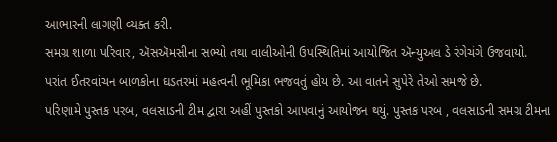આભારની લાગણી વ્યક્ત કરી.
સમગ્ર શાળા પરિવાર, ઍસઍમસીના સભ્યો તથા વાલીઓની ઉપસ્થિતિમાં આયોજિત ઍન્યુઅલ ડે રંગેચંગે ઉજવાયો. પરાંત ઈતરવાંચન બાળકોના ઘડતરમાં મહત્વની ભૂમિકા ભજવતું હોય છે. આ વાતને સુપેરે તેઓ સમજે છે.
પરિણામે પુસ્તક પરબ, વલસાડની ટીમ દ્વારા અહીં પુસ્તકો આપવાનું આયોજન થયું. પુસ્તક પરબ , વલસાડની સમગ્ર ટીમના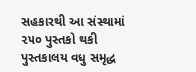સહકારથી આ સંસ્થામાં ૨૫૦ પુસ્તકો થકી પુસ્તકાલય વધુ સમૃદ્ધ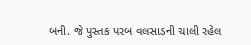બની. જે પુસ્તક પરબ વલસાડની ચાલી રહેલ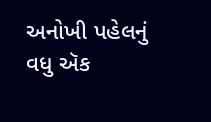અનોખી પહેલનું વધુ ઍક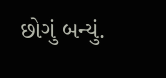છોગું બન્યું.